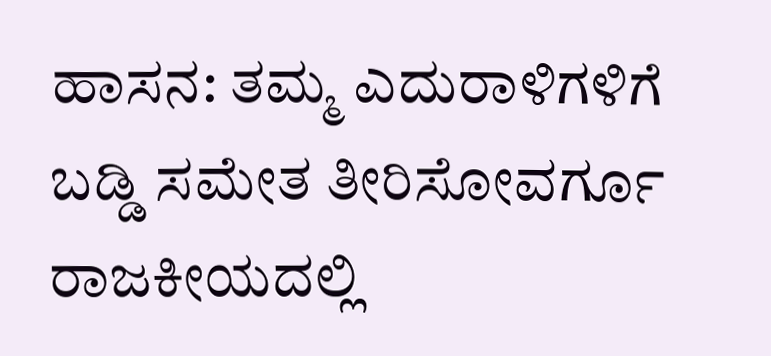ಹಾಸನ: ತಮ್ಮ ಎದುರಾಳಿಗಳಿಗೆ ಬಡ್ಡಿ ಸಮೇತ ತೀರಿಸೋವರ್ಗೂ ರಾಜಕೀಯದಲ್ಲಿ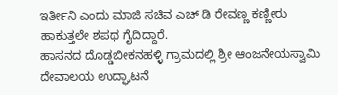ಇರ್ತೀನಿ ಎಂದು ಮಾಜಿ ಸಚಿವ ಎಚ್ ಡಿ ರೇವಣ್ಣ ಕಣ್ಣೀರು ಹಾಕುತ್ತಲೇ ಶಪಥ ಗೈದಿದ್ದಾರೆ.
ಹಾಸನದ ದೊಡ್ಡಬೀಕನಹಳ್ಳಿ ಗ್ರಾಮದಲ್ಲಿ ಶ್ರೀ ಆಂಜನೇಯಸ್ವಾಮಿ ದೇವಾಲಯ ಉದ್ಘಾಟನೆ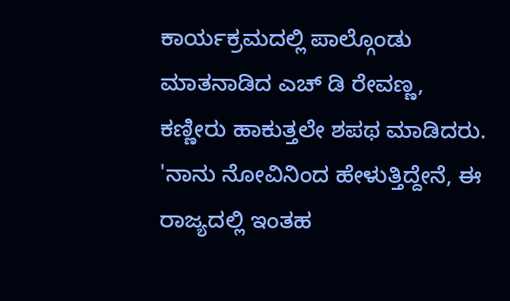ಕಾರ್ಯಕ್ರಮದಲ್ಲಿ ಪಾಲ್ಗೊಂಡು ಮಾತನಾಡಿದ ಎಚ್ ಡಿ ರೇವಣ್ಣ, ಕಣ್ಣೀರು ಹಾಕುತ್ತಲೇ ಶಪಥ ಮಾಡಿದರು. 'ನಾನು ನೋವಿನಿಂದ ಹೇಳುತ್ತಿದ್ದೇನೆ, ಈ ರಾಜ್ಯದಲ್ಲಿ ಇಂತಹ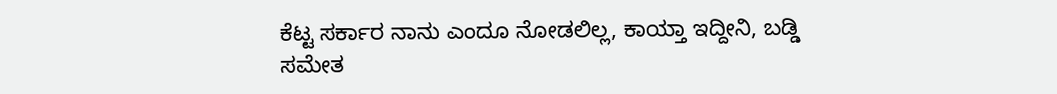ಕೆಟ್ಟ ಸರ್ಕಾರ ನಾನು ಎಂದೂ ನೋಡಲಿಲ್ಲ, ಕಾಯ್ತಾ ಇದ್ದೀನಿ, ಬಡ್ಡಿ ಸಮೇತ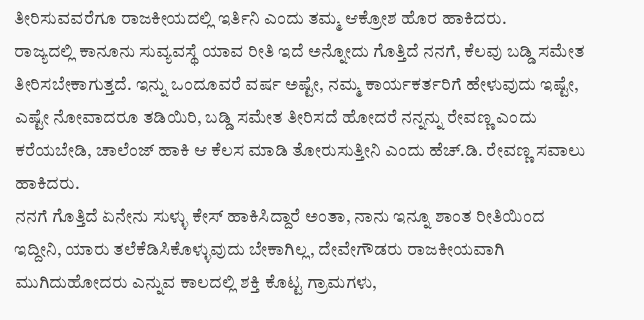ತೀರಿಸುವವರೆಗೂ ರಾಜಕೀಯದಲ್ಲಿ ಇರ್ತಿನಿ ಎಂದು ತಮ್ಮ ಆಕ್ರೋಶ ಹೊರ ಹಾಕಿದರು.
ರಾಜ್ಯದಲ್ಲಿ ಕಾನೂನು ಸುವ್ಯವಸ್ಥೆ ಯಾವ ರೀತಿ ಇದೆ ಅನ್ನೋದು ಗೊತ್ತಿದೆ ನನಗೆ, ಕೆಲವು ಬಡ್ಡಿ ಸಮೇತ ತೀರಿಸಬೇಕಾಗುತ್ತದೆ. ಇನ್ನು ಒಂದೂವರೆ ವರ್ಷ ಅಷ್ಟೇ, ನಮ್ಮ ಕಾರ್ಯಕರ್ತರಿಗೆ ಹೇಳುವುದು ಇಷ್ಟೇ, ಎಷ್ಟೇ ನೋವಾದರೂ ತಡಿಯಿರಿ, ಬಡ್ಡಿ ಸಮೇತ ತೀರಿಸದೆ ಹೋದರೆ ನನ್ನನ್ನು ರೇವಣ್ಣ ಎಂದು ಕರೆಯಬೇಡಿ, ಚಾಲೆಂಜ್ ಹಾಕಿ ಆ ಕೆಲಸ ಮಾಡಿ ತೋರುಸುತ್ತೀನಿ ಎಂದು ಹೆಚ್.ಡಿ. ರೇವಣ್ಣ ಸವಾಲು ಹಾಕಿದರು.
ನನಗೆ ಗೊತ್ತಿದೆ ಏನೇನು ಸುಳ್ಳು ಕೇಸ್ ಹಾಕಿಸಿದ್ದಾರೆ ಅಂತಾ, ನಾನು ಇನ್ನೂ ಶಾಂತ ರೀತಿಯಿಂದ ಇದ್ದೀನಿ, ಯಾರು ತಲೆಕೆಡಿಸಿಕೊಳ್ಳುವುದು ಬೇಕಾಗಿಲ್ಲ, ದೇವೇಗೌಡರು ರಾಜಕೀಯವಾಗಿ ಮುಗಿದುಹೋದರು ಎನ್ನುವ ಕಾಲದಲ್ಲಿ ಶಕ್ತಿ ಕೊಟ್ಟ ಗ್ರಾಮಗಳು,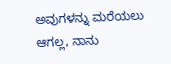ಅವುಗಳನ್ನು ಮರೆಯಲು ಆಗಲ್ಲ, ನಾನು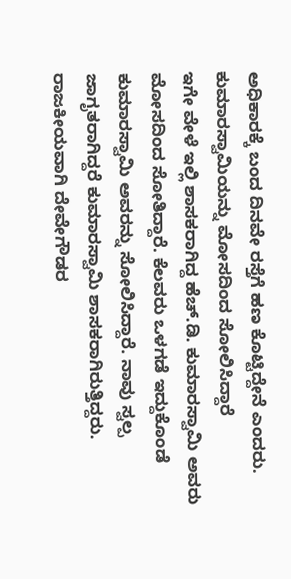ಅಧಿಕಾರಕ್ಕೆ ಬಂದ ದಿನವೇ ರಸ್ತೆಗೆ ಹಣ ಕೊಟ್ಟಿದ್ದೇನೆ ಎಂದರು.
ಕುಮಾರಸ್ವಾಮಿಯನ್ನು ಮೋಸದಿಂದ ಸೋಲಿಸಿದ್ದಾರೆ
ಇಗೇ ವೇಳೆ ಇಲ್ಲಿ ಶಾಸಕರಾಗಿದ್ದ ಹೆಚ್.ಡಿ. ಕುಮಾರಸ್ವಾಮಿ ಅವರು ಮೋಸದಿಂದ ಸೋತಿದ್ದಾರೆ. ಕೆಲವರು ಒಳಗಡೆ ಇದ್ದುಕೊಂಡೆ ಕುಮಾರಸ್ವಾಮಿ ಅವರನ್ನು ಸೋಲಿಸಿದ್ದಾರೆ. ನಾವು ಸ್ವಲ್ಪ ಜಾಗೃತರಾಗಿದ್ದರೆ ಕುಮಾರಸ್ವಾಮಿ ಶಾಸಕರಾಗಿರುತ್ತಿದ್ದರು. ರಾಜಕೀಯವಾಗಿ ದೇವೇಗೌಡರ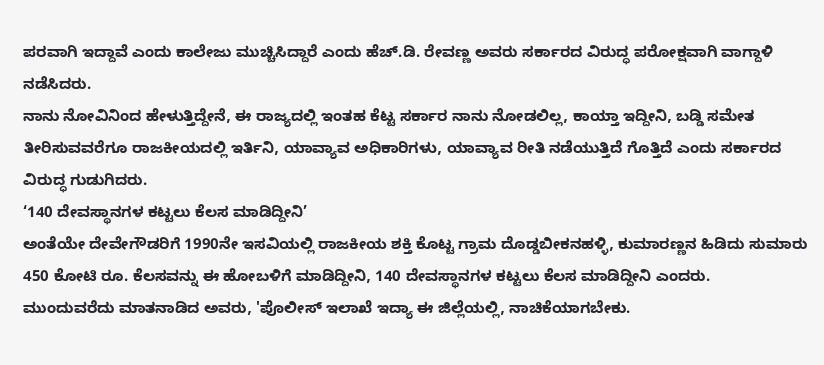ಪರವಾಗಿ ಇದ್ದಾವೆ ಎಂದು ಕಾಲೇಜು ಮುಚ್ಚಿಸಿದ್ದಾರೆ ಎಂದು ಹೆಚ್.ಡಿ. ರೇವಣ್ಣ ಅವರು ಸರ್ಕಾರದ ವಿರುದ್ಧ ಪರೋಕ್ಷವಾಗಿ ವಾಗ್ದಾಳಿ ನಡೆಸಿದರು.
ನಾನು ನೋವಿನಿಂದ ಹೇಳುತ್ತಿದ್ದೇನೆ, ಈ ರಾಜ್ಯದಲ್ಲಿ ಇಂತಹ ಕೆಟ್ಟ ಸರ್ಕಾರ ನಾನು ನೋಡಲಿಲ್ಲ, ಕಾಯ್ತಾ ಇದ್ದೀನಿ, ಬಡ್ಡಿ ಸಮೇತ ತೀರಿಸುವವರೆಗೂ ರಾಜಕೀಯದಲ್ಲಿ ಇರ್ತಿನಿ, ಯಾವ್ಯಾವ ಅಧಿಕಾರಿಗಳು, ಯಾವ್ಯಾವ ರೀತಿ ನಡೆಯುತ್ತಿದೆ ಗೊತ್ತಿದೆ ಎಂದು ಸರ್ಕಾರದ ವಿರುದ್ಧ ಗುಡುಗಿದರು.
‘140 ದೇವಸ್ಥಾನಗಳ ಕಟ್ಟಲು ಕೆಲಸ ಮಾಡಿದ್ದೀನಿ’
ಅಂತೆಯೇ ದೇವೇಗೌಡರಿಗೆ 1990ನೇ ಇಸವಿಯಲ್ಲಿ ರಾಜಕೀಯ ಶಕ್ತಿ ಕೊಟ್ಟ ಗ್ರಾಮ ದೊಡ್ಡಬೀಕನಹಳ್ಳಿ, ಕುಮಾರಣ್ಣನ ಹಿಡಿದು ಸುಮಾರು 450 ಕೋಟಿ ರೂ. ಕೆಲಸವನ್ನು ಈ ಹೋಬಳಿಗೆ ಮಾಡಿದ್ದೀನಿ, 140 ದೇವಸ್ಥಾನಗಳ ಕಟ್ಟಲು ಕೆಲಸ ಮಾಡಿದ್ದೀನಿ ಎಂದರು.
ಮುಂದುವರೆದು ಮಾತನಾಡಿದ ಅವರು, 'ಪೊಲೀಸ್ ಇಲಾಖೆ ಇದ್ಯಾ ಈ ಜಿಲ್ಲೆಯಲ್ಲಿ, ನಾಚಿಕೆಯಾಗಬೇಕು.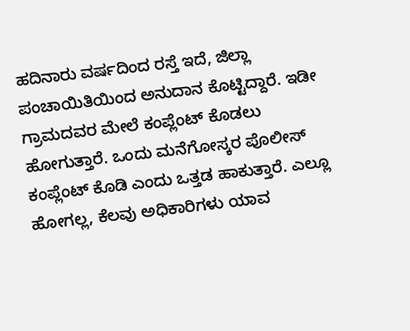ಹದಿನಾರು ವರ್ಷದಿಂದ ರಸ್ತೆ ಇದೆ, ಜಿಲ್ಲಾ ಪಂಚಾಯಿತಿಯಿಂದ ಅನುದಾನ ಕೊಟ್ಟಿದ್ದಾರೆ. ಇಡೀ ಗ್ರಾಮದವರ ಮೇಲೆ ಕಂಪ್ಲೆಂಟ್ ಕೊಡಲು ಹೋಗುತ್ತಾರೆ. ಒಂದು ಮನೆಗೋಸ್ಕರ ಪೊಲೀಸ್ ಕಂಪ್ಲೆಂಟ್ ಕೊಡಿ ಎಂದು ಒತ್ತಡ ಹಾಕುತ್ತಾರೆ. ಎಲ್ಲೂ ಹೋಗಲ್ಲ, ಕೆಲವು ಅಧಿಕಾರಿಗಳು ಯಾವ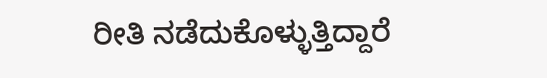ರೀತಿ ನಡೆದುಕೊಳ್ಳುತ್ತಿದ್ದಾರೆ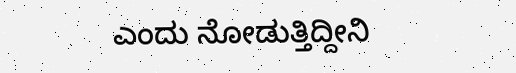ಎಂದು ನೋಡುತ್ತಿದ್ದೀನಿ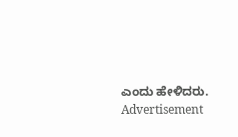ಎಂದು ಹೇಳಿದರು.
Advertisement